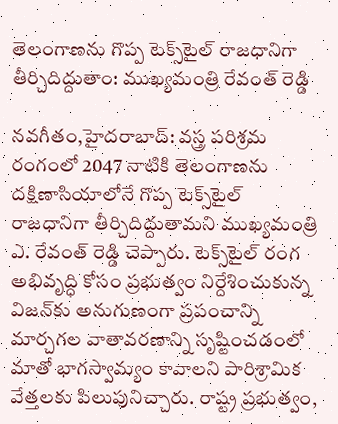తెలంగాణను గొప్ప టెక్స్‌టైల్ రాజధానిగా తీర్చిదిద్దుతాం: ముఖ్యమంత్రి రేవంత్ రెడ్డి

నవగీతం,హైదరాబాద్: వస్త్ర పరిశ్రమ రంగంలో 2047 నాటికి తెలంగాణను దక్షిణాసియాలోనే గొప్ప టెక్స్‌టైల్ రాజధానిగా తీర్చిదిద్దుతామని ముఖ్యమంత్రి  ఎ. రేవంత్ రెడ్డి చెప్పారు. టెక్స్‌టైల్ రంగ అభివృద్ధి కోసం ప్రభుత్వం నిర్దేశించుకున్న విజన్‌కు అనుగుణంగా ప్రపంచాన్ని మార్చగల వాతావరణాన్ని సృష్టించడంలో మాతో భాగస్వామ్యం కావాలని పారిశ్రామిక వేత్తలకు పిలుపునిచ్చారు. రాష్ట్ర ప్రభుత్వం,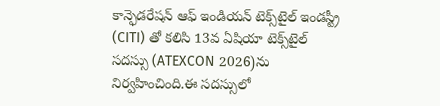కాన్ఫెడరేషన్ ఆఫ్ ఇండియన్ టెక్స్‌టైల్ ఇండస్ట్రీ (CITI) తో కలిసి 13వ ఏషియా టెక్స్‌టైల్ సదస్సు (ATEXCON 2026)ను నిర్వహించింది.ఈ సదస్సులో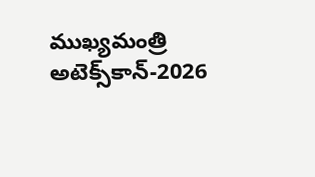ముఖ్యమంత్రి  అటెక్స్‌కాన్-2026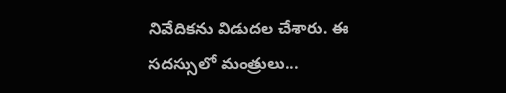నివేదికను విడుదల చేశారు. ఈ సదస్సులో మంత్రులు...